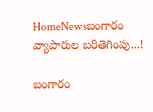HomeNewsబంగారం వ్యాపారుల బరితెగింపు...!

బంగారం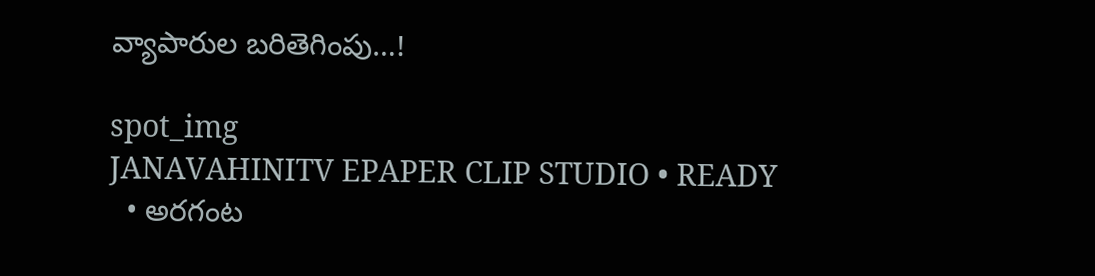వ్యాపారుల బరితెగింపు…!

spot_img
JANAVAHINITV EPAPER CLIP STUDIO • READY
  • అరగంట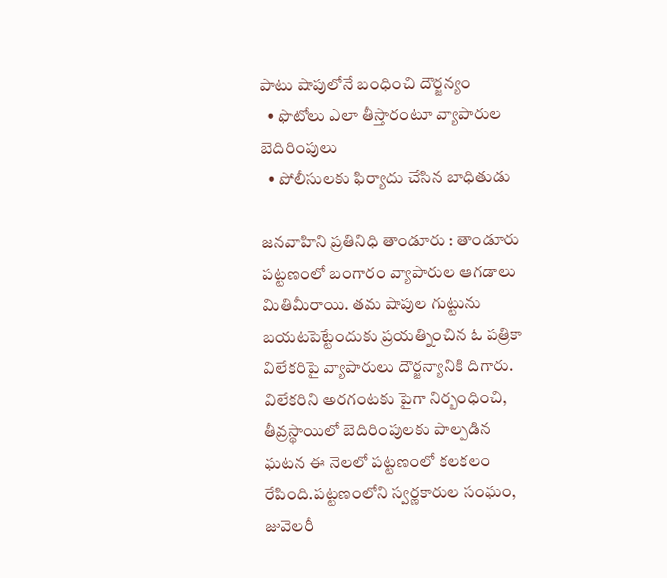పాటు షాపులోనే బంధించి దౌర్జన్యం
  • ఫొటోలు ఎలా తీస్తారంటూ వ్యాపారుల బెదిరింపులు
  • పోలీసులకు ఫిర్యాదు చేసిన బాధితుడు

జనవాహిని ప్రతినిధి తాండూరు : తాండూరు పట్టణంలో బంగారం వ్యాపారుల ఆగడాలు మితిమీరాయి. తమ షాపుల గుట్టును బయటపెట్టేందుకు ప్రయత్నించిన ఓ పత్రికా విలేకరిపై వ్యాపారులు దౌర్జన్యానికి దిగారు. విలేకరిని అరగంటకు పైగా నిర్బంధించి, తీవ్రస్థాయిలో బెదిరింపులకు పాల్పడిన ఘటన ఈ నెలలో పట్టణంలో కలకలం రేపింది.పట్టణంలోని స్వర్ణకారుల సంఘం, జువెలరీ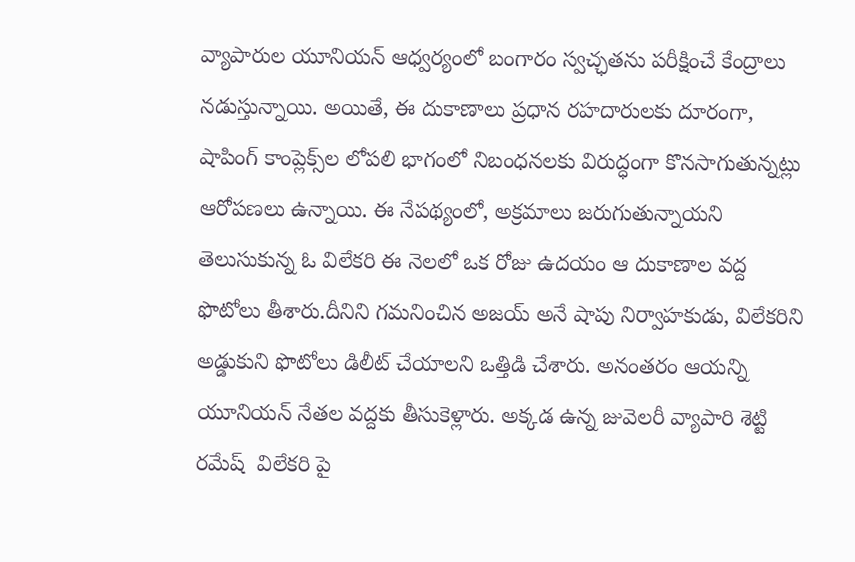వ్యాపారుల యూనియన్ ఆధ్వర్యంలో బంగారం స్వచ్ఛతను పరీక్షించే కేంద్రాలు నడుస్తున్నాయి. అయితే, ఈ దుకాణాలు ప్రధాన రహదారులకు దూరంగా, షాపింగ్ కాంప్లెక్స్‌ల లోపలి భాగంలో నిబంధనలకు విరుద్ధంగా కొనసాగుతున్నట్లు ఆరోపణలు ఉన్నాయి. ఈ నేపథ్యంలో, అక్రమాలు జరుగుతున్నాయని తెలుసుకున్న ఓ విలేకరి ఈ నెలలో ఒక రోజు ఉదయం ఆ దుకాణాల వద్ద ఫొటోలు తీశారు.దీనిని గమనించిన అజయ్ అనే షాపు నిర్వాహకుడు, విలేకరిని అడ్డుకుని ఫొటోలు డిలీట్ చేయాలని ఒత్తిడి చేశారు. అనంతరం ఆయన్ని యూనియన్ నేతల వద్దకు తీసుకెళ్లారు. అక్కడ ఉన్న జువెలరీ వ్యాపారి శెట్టి రమేష్  విలేకరి పై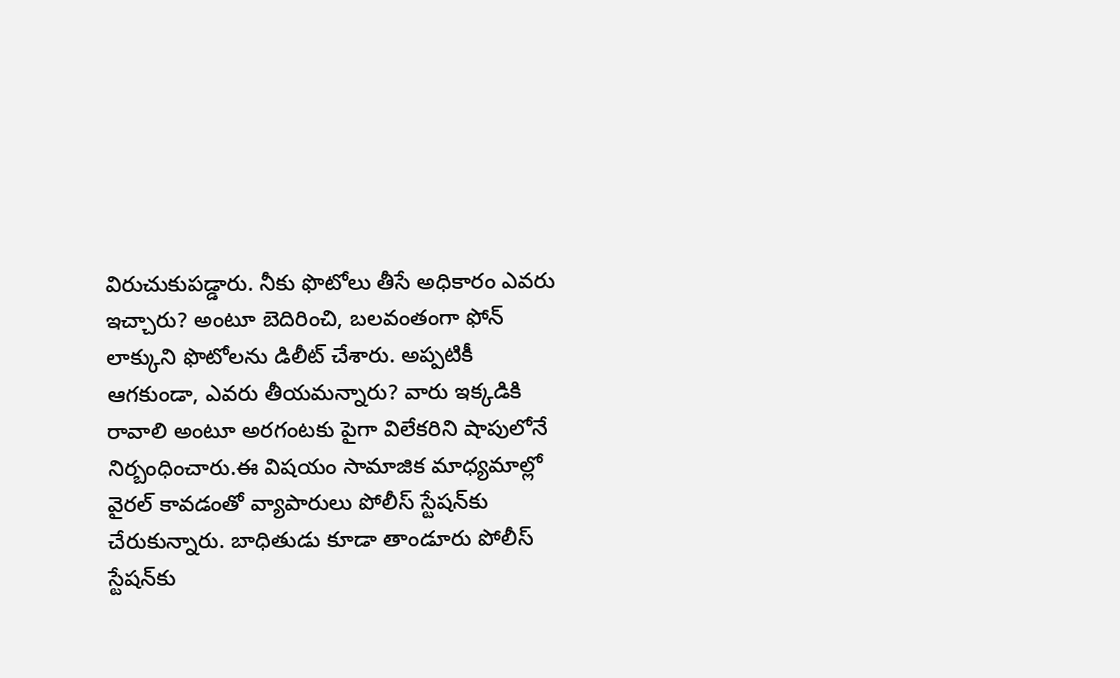విరుచుకుపడ్డారు. నీకు ఫొటోలు తీసే అధికారం ఎవరు ఇచ్చారు? అంటూ బెదిరించి, బలవంతంగా ఫోన్ లాక్కుని ఫొటోలను డిలీట్ చేశారు. అప్పటికీ ఆగకుండా, ఎవరు తీయమన్నారు? వారు ఇక్కడికి రావాలి అంటూ అరగంటకు పైగా విలేకరిని షాపులోనే నిర్బంధించారు.ఈ విషయం సామాజిక మాధ్యమాల్లో వైరల్ కావడంతో వ్యాపారులు పోలీస్ స్టేషన్‌కు చేరుకున్నారు. బాధితుడు కూడా తాండూరు పోలీస్ స్టేషన్‌కు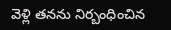వెళ్లి తనను నిర్బంధించిన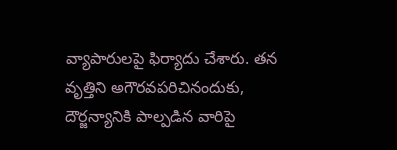వ్యాపారులపై ఫిర్యాదు చేశారు. తన వృత్తిని అగౌరవపరిచినందుకు, దౌర్జన్యానికి పాల్పడిన వారిపై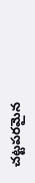చట్టపరమైన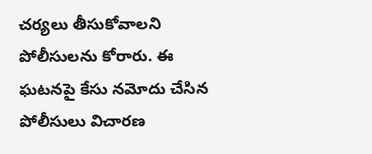చర్యలు తీసుకోవాలని పోలీసులను కోరారు. ఈ ఘటనపై కేసు నమోదు చేసిన పోలీసులు విచారణ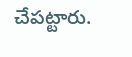చేపట్టారు.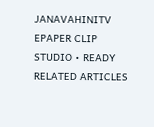JANAVAHINITV EPAPER CLIP STUDIO • READY
RELATED ARTICLES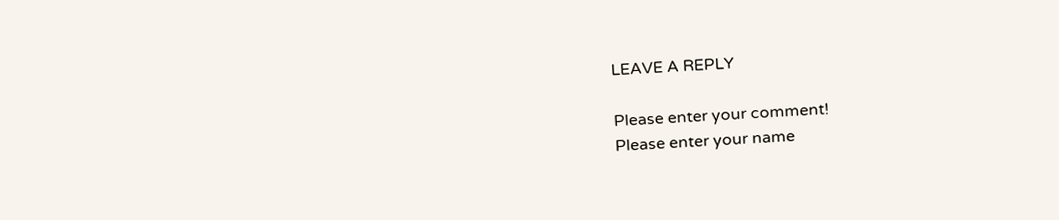LEAVE A REPLY

Please enter your comment!
Please enter your name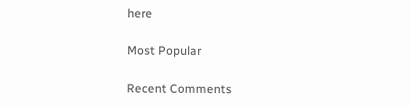here

Most Popular

Recent Comments